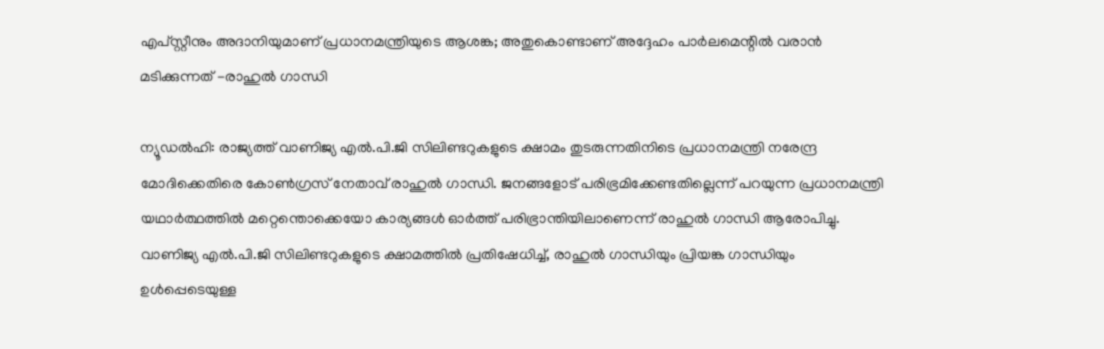എപ്‌സ്റ്റീനും അദാനിയുമാണ് പ്രധാനമന്ത്രിയുടെ ആശങ്ക; അതുകൊണ്ടാണ് അദ്ദേഹം പാർലമെന്റിൽ വരാൻ മടിക്കുന്നത് -രാഹുൽ ഗാന്ധി

ന്യൂഡൽഹി: രാജ്യത്ത് വാണിജ്യ എൽ.പി.ജി സിലിണ്ടറുകളുടെ ക്ഷാമം തുടരുന്നതിനിടെ പ്രധാനമന്ത്രി നരേന്ദ്ര മോദിക്കെതിരെ കോൺഗ്രസ് നേതാവ് രാഹുൽ ഗാന്ധി. ജനങ്ങളോട് പരിഭ്രമിക്കേണ്ടതില്ലെന്ന് പറയുന്ന പ്രധാനമന്ത്രി യഥാർത്ഥത്തിൽ മറ്റെന്തൊക്കെയോ കാര്യങ്ങൾ ഓർത്ത് പരിഭ്രാന്തിയിലാണെന്ന് രാഹുൽ ഗാന്ധി ആരോപിച്ചു. വാണിജ്യ എൽ.പി.ജി സിലിണ്ടറുകളുടെ ക്ഷാമത്തിൽ പ്രതിഷേധിച്ച്, രാഹുൽ ഗാന്ധിയും പ്രിയങ്ക ഗാന്ധിയും ഉൾപ്പെടെയുള്ള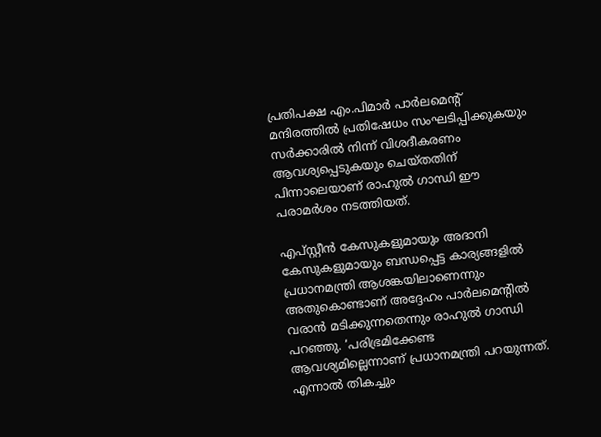പ്രതിപക്ഷ എം.പിമാർ പാർലമെന്റ് മന്ദിരത്തിൽ പ്രതിഷേധം സംഘടിപ്പിക്കുകയും സർക്കാരിൽ നിന്ന് വിശദീകരണം ആവശ്യപ്പെടുകയും ചെയ്തതിന് പിന്നാലെയാണ് രാഹുൽ ഗാന്ധി ഈ പരാമർശം നടത്തിയത്.

എപ്‌സ്റ്റീൻ കേസുകളുമായും അദാനി കേസുകളുമായും ബന്ധപ്പെട്ട കാര്യങ്ങളിൽ പ്രധാനമന്ത്രി ആശങ്കയിലാണെന്നും അതുകൊണ്ടാണ് അദ്ദേഹം പാർലമെന്റിൽ വരാൻ മടിക്കുന്നതെന്നും രാഹുൽ ഗാന്ധി പറഞ്ഞു. ‘പരിഭ്രമിക്കേണ്ട ആവശ്യമില്ലെന്നാണ് പ്രധാനമന്ത്രി പറയുന്നത്. എന്നാൽ തികച്ചും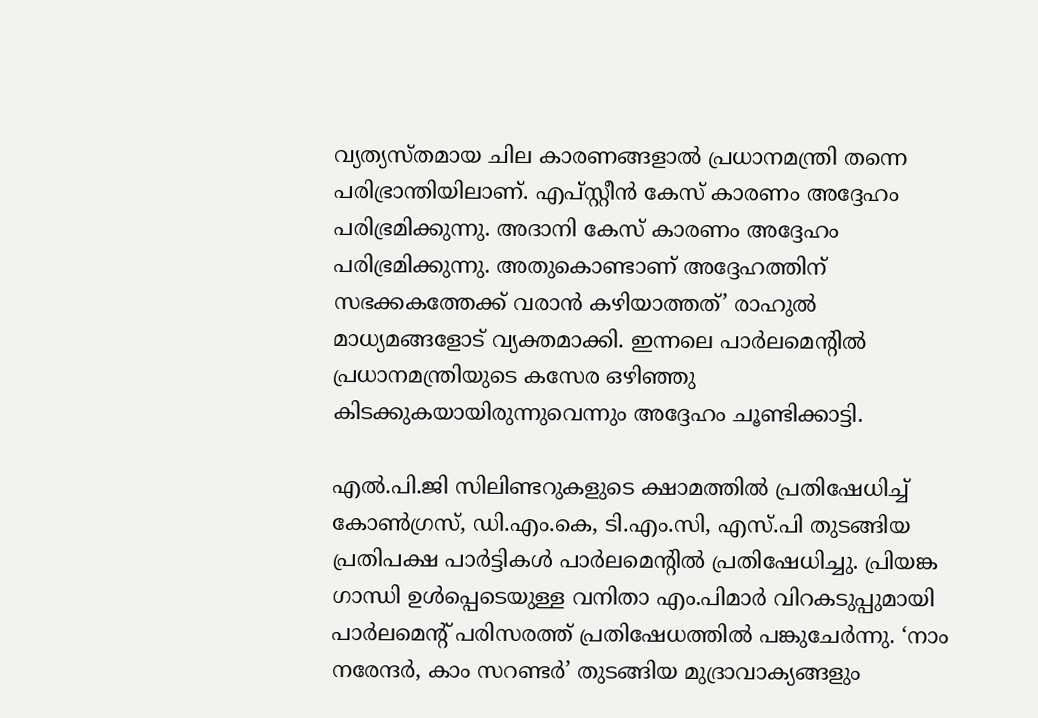വ്യത്യസ്തമായ ചില കാരണങ്ങളാൽ പ്രധാനമന്ത്രി തന്നെ പരിഭ്രാന്തിയിലാണ്. എപ്‌സ്റ്റീൻ കേസ് കാരണം അദ്ദേഹം പരിഭ്രമിക്കുന്നു. അദാനി കേസ് കാരണം അദ്ദേഹം പരിഭ്രമിക്കുന്നു. അതുകൊണ്ടാണ് അദ്ദേഹത്തിന് സഭക്കകത്തേക്ക് വരാൻ കഴിയാത്തത്’ രാഹുൽ മാധ്യമങ്ങളോട് വ്യക്തമാക്കി. ഇന്നലെ പാർലമെന്റിൽ പ്രധാനമന്ത്രിയുടെ കസേര ഒഴിഞ്ഞു കിടക്കുകയായിരുന്നുവെന്നും അദ്ദേഹം ചൂണ്ടിക്കാട്ടി.

എൽ.പി.ജി സിലിണ്ടറുകളുടെ ക്ഷാമത്തിൽ പ്രതിഷേധിച്ച് കോൺഗ്രസ്, ഡി.എം.കെ, ടി.എം.സി, എസ്.പി തുടങ്ങിയ പ്രതിപക്ഷ പാർട്ടികൾ പാർലമെന്റിൽ പ്രതിഷേധിച്ചു. പ്രിയങ്ക ഗാന്ധി ഉൾപ്പെടെയുള്ള വനിതാ എം.പിമാർ വിറകടുപ്പുമായി പാർലമെന്റ് പരിസരത്ത് പ്രതിഷേധത്തിൽ പങ്കുചേർന്നു. ‘നാം നരേന്ദർ, കാം സറണ്ടർ’ തുടങ്ങിയ മുദ്രാവാക്യങ്ങളും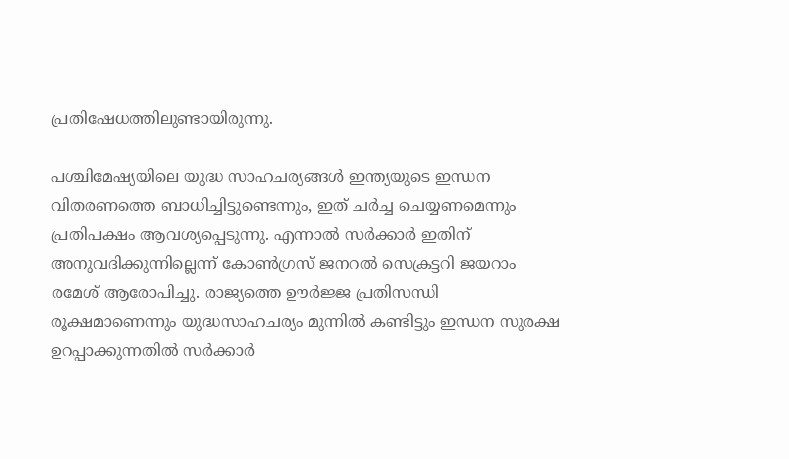പ്രതിഷേധത്തിലുണ്ടായിരുന്നു.

പശ്ചിമേഷ്യയിലെ യുദ്ധ സാഹചര്യങ്ങൾ ഇന്ത്യയുടെ ഇന്ധന വിതരണത്തെ ബാധിച്ചിട്ടുണ്ടെന്നും, ഇത് ചർച്ച ചെയ്യണമെന്നും പ്രതിപക്ഷം ആവശ്യപ്പെടുന്നു. എന്നാൽ സർക്കാർ ഇതിന് അനുവദിക്കുന്നില്ലെന്ന് കോൺഗ്രസ് ജനറൽ സെക്രട്ടറി ജയറാം രമേശ് ആരോപിച്ചു. രാജ്യത്തെ ഊർജ്ജ പ്രതിസന്ധി രൂക്ഷമാണെന്നും യുദ്ധസാഹചര്യം മുന്നിൽ കണ്ടിട്ടും ഇന്ധന സുരക്ഷ ഉറപ്പാക്കുന്നതിൽ സർക്കാർ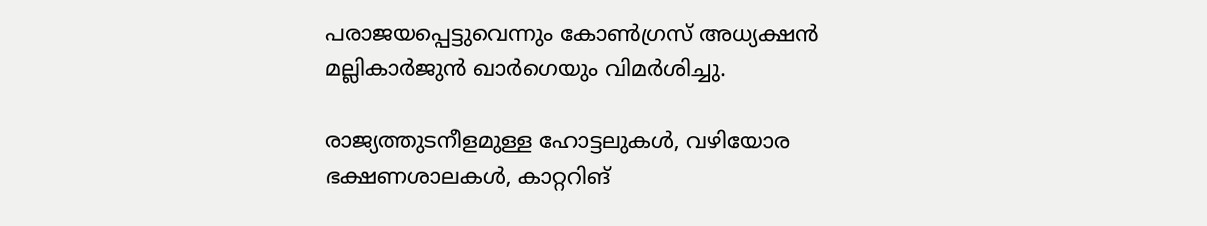പരാജയപ്പെട്ടുവെന്നും കോൺഗ്രസ് അധ്യക്ഷൻ മല്ലികാർജുൻ ഖാർഗെയും വിമർശിച്ചു.

രാജ്യത്തുടനീളമുള്ള ഹോട്ടലുകൾ, വഴിയോര ഭക്ഷണശാലകൾ, കാറ്ററിങ്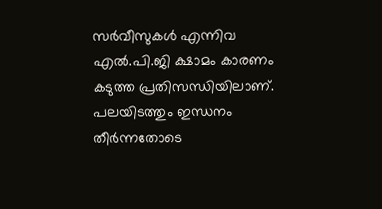സർവീസുകൾ എന്നിവ എൽ.പി.ജി ക്ഷാമം കാരണം കടുത്ത പ്രതിസന്ധിയിലാണ്. പലയിടത്തും ഇന്ധനം തീർന്നതോടെ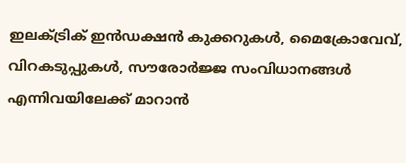ഇലക്ട്രിക് ഇൻഡക്ഷൻ കുക്കറുകൾ, മൈക്രോവേവ്, വിറകടുപ്പുകൾ, സൗരോർജ്ജ സംവിധാനങ്ങൾ എന്നിവയിലേക്ക് മാറാൻ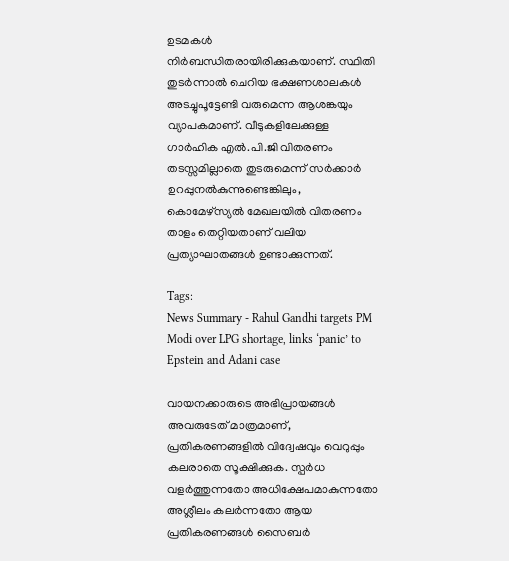ഉടമകൾ നിർബന്ധിതരായിരിക്കുകയാണ്. സ്ഥിതി തുടർന്നാൽ ചെറിയ ഭക്ഷണശാലകൾ അടച്ചുപൂട്ടേണ്ടി വരുമെന്ന ആശങ്കയും വ്യാപകമാണ്. വീടുകളിലേക്കുള്ള ഗാർഹിക എൽ.പി.ജി വിതരണം തടസ്സമില്ലാതെ തുടരുമെന്ന് സർക്കാർ ഉറപ്പുനൽകുന്നുണ്ടെങ്കിലും, കൊമേഴ്‌സ്യൽ മേഖലയിൽ വിതരണം താളം തെറ്റിയതാണ് വലിയ പ്രത്യാഘാതങ്ങൾ ഉണ്ടാക്കുന്നത്.

Tags:
News Summary - Rahul Gandhi targets PM Modi over LPG shortage, links ‘panic’ to Epstein and Adani case

വായനക്കാരുടെ അഭിപ്രായങ്ങള്‍ അവരുടേത് മാത്രമാണ്, പ്രതികരണങ്ങളിൽ വിദ്വേഷവും വെറുപ്പും കലരാതെ സൂക്ഷിക്കുക. സ്പർധ വളർത്തുന്നതോ അധിക്ഷേപമാകുന്നതോ അശ്ലീലം കലർന്നതോ ആയ പ്രതികരണങ്ങൾ സൈബർ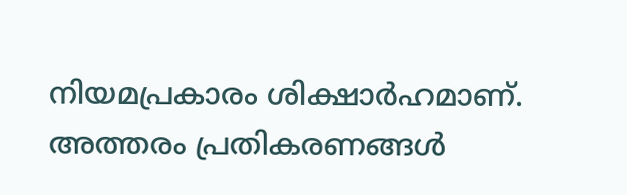നിയമപ്രകാരം ശിക്ഷാർഹമാണ്. അത്തരം പ്രതികരണങ്ങൾ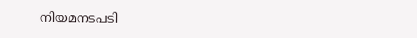നിയമനടപടി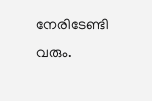നേരിടേണ്ടി വരും.